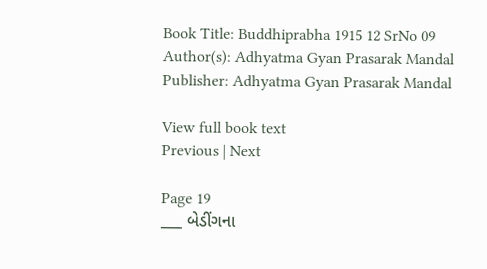Book Title: Buddhiprabha 1915 12 SrNo 09
Author(s): Adhyatma Gyan Prasarak Mandal
Publisher: Adhyatma Gyan Prasarak Mandal

View full book text
Previous | Next

Page 19
___ બેડીંગના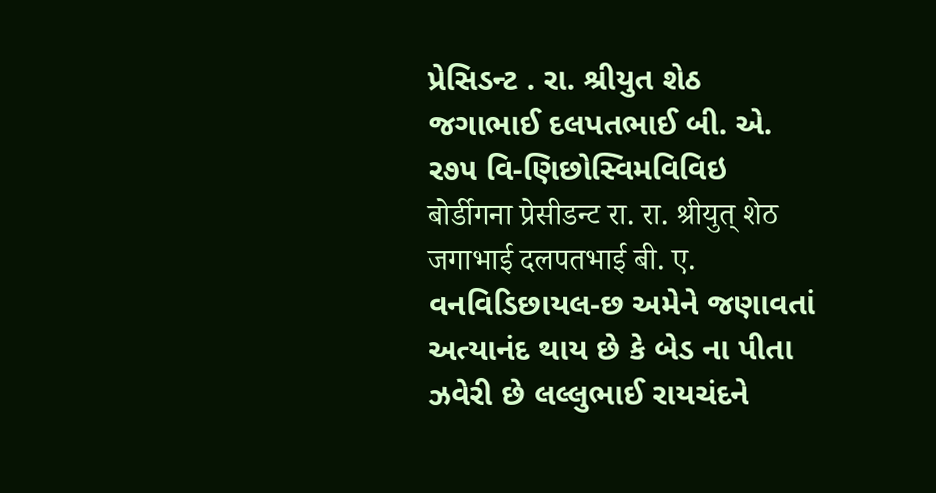પ્રેસિડન્ટ . રા. શ્રીયુત શેઠ જગાભાઈ દલપતભાઈ બી. એ. ર૭૫ વિ-ણિછોસ્વિમવિવિઇ बोर्डीगना प्रेसीडन्ट रा. रा. श्रीयुत् शेठ जगाभाई दलपतभाई बी. ए. વનવિડિછાયલ-છ અમેને જણાવતાં અત્યાનંદ થાય છે કે બેડ ના પીતા ઝવેરી છે લલ્લુભાઈ રાયચંદને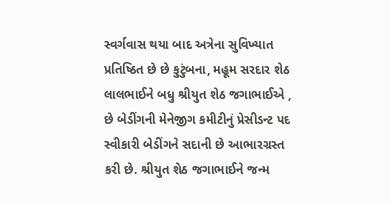સ્વર્ગવાસ થયા બાદ અત્રેના સુવિખ્યાત પ્રતિષ્ઠિત છે છે કુટુંબના, મહૂમ સરદાર શેઠ લાલભાઈને બધુ શ્રીયુત શેઠ જગાભાઈએ , છે બેડીંગની મેનેજીગ કમીટીનું પ્રેસીડન્ટ પદ સ્વીકારી બેડીંગને સદાની છે આભારગ્રસ્ત કરી છે. શ્રીયુત શેઠ જગાભાઈને જન્મ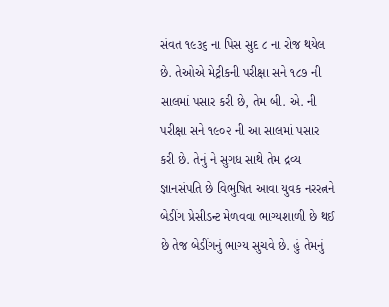સંવત ૧૯૩૬ ના પિસ સુદ ૮ ના રોજ થયેલ છે. તેઓએ મેટ્રીકની પરીક્ષા સને ૧૮૭ ની સાલમાં પસાર કરી છે, તેમ બી. એ. ની પરીક્ષા સને ૧૯૦૨ ની આ સાલમાં પસાર કરી છે. તેનું ને સુગધ સાથે તેમ દ્રવ્ય જ્ઞાનસંપતિ છે વિભુષિત આવા યુવક નરરત્નને બેડીંગ પ્રેસીડન્ટ મેળવવા ભાગ્યશાળી છે થઈ છે તેજ બેડીંગનું ભાગ્ય સુચવે છે. હું તેમનું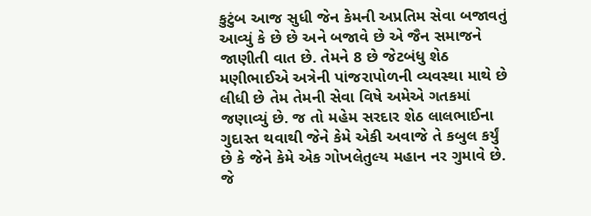કુટુંબ આજ સુધી જેન કેમની અપ્રતિમ સેવા બજાવતું આવ્યું કે છે છે અને બજાવે છે એ જૈન સમાજને જાણીતી વાત છે. તેમને 8 છે જેટબંધુ શેઠ મણીભાઈએ અત્રેની પાંજરાપોળની વ્યવસ્થા માથે છે લીધી છે તેમ તેમની સેવા વિષે અમેએ ગતકમાં જણાવ્યું છે. જ તો મહેમ સરદાર શેઠ લાલભાઈના ગુદાસ્ત થવાથી જેને કેમે એકી અવાજે તે કબુલ કર્યું છે કે જેને કેમે એક ગોખલેતુલ્ય મહાન નર ગુમાવે છે. જે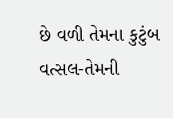છે વળી તેમના કુટુંબ વત્સલ-તેમની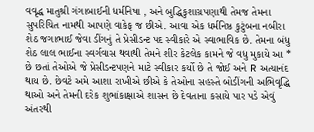વવૃદ્ધ માતુશ્રી ગંગાબાઈની ધર્મનિષા , અને બુદ્ધિકુશાગ્રપણાથી તેમજ તેમના સુપરિચિત નામથી આપણે વાકેફ જ છીએ. આવા એક ધર્મનિષ્ઠ કુટુંબના નબીરા શેઠ જગાભાઈ જેવા ડીંગનું તે પ્રેસીડન્ટ પદ સ્વીકારે એ સ્વાભાવિક છે. તેમના બંધુ શેઠ લાલ ભાઈના સ્વર્ગવાસ થવાથી તેમને શીર કેટલેક કામને જે વધુ મુકાયે આ * છે છતાં તેઓએ જે પ્રેસીડન્ટપણને માટે સ્વીકાર કર્યો છે તે જોઈ અને R અત્યાનંદ થાય છે. છેવટે અમે આશા રાખીએ છીએ કે તેઓના સહસ્તે બોડીંગની અભિવૃદ્ધિ થાઓ અને તેમની દરેક શુભાંકાક્ષાએ શાસન છે દેવતાના કસાયે પાર પડે એવું અંતરથી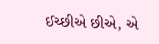ઈચ્છીએ છીએ, એ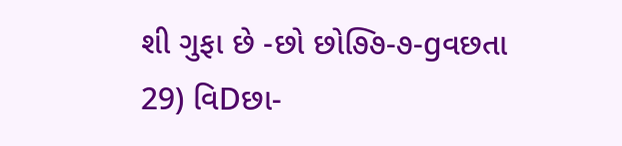શી ગુફા છે -છો છો૭િ૭-૭-gવછતા 29) વિDછા-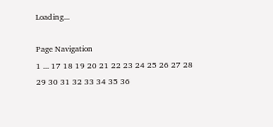Loading...

Page Navigation
1 ... 17 18 19 20 21 22 23 24 25 26 27 28 29 30 31 32 33 34 35 36